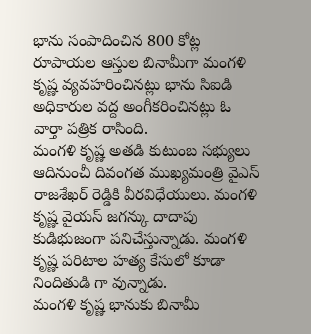భాను సంపాదించిన 800 కోట్ల రూపాయల ఆస్తుల బినామీగా మంగళి కృష్ణ వ్యవహరించినట్లు భాను సిఐడి అధికారుల వద్ద అంగీకరించినట్లు ఓ వార్తా పత్రిక రాసింది.
మంగళి కృష్ణ అతడి కుటుంబ సభ్యులు ఆదినుంచీ దివంగత ముఖ్యమంత్రి వైఎస్ రాజశేఖర్ రెడ్డికి వీరవిధేయులు. మంగళి కృష్ణ వైయస్ జగన్కు దాదాపు కుడిభుజంగా పనిచేస్తున్నాడు. మంగళి కృష్ణ పరిటాల హత్య కేసులో కూడా నిందితుడి గా వున్నాడు.
మంగళి కృష్ణ భానుకు బినామీ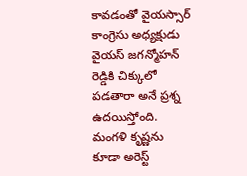కావడంతో వైయస్సార్ కాంగ్రెసు అధ్యక్షుడు వైయస్ జగన్మోహన్ రెడ్డికి చిక్కులో పడతారా అనే ప్రశ్న ఉదయిస్తోంది. మంగళి కృష్ణను కూడా అరెస్ట్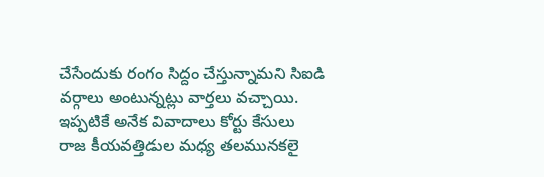చేసేందుకు రంగం సిద్దం చేస్తున్నామని సిఐడి వర్గాలు అంటున్నట్లు వార్తలు వచ్చాయి. ఇప్పటికే అనేక వివాదాలు కోర్టు కేసులు రాజ కీయవత్తిడుల మధ్య తలమునకలై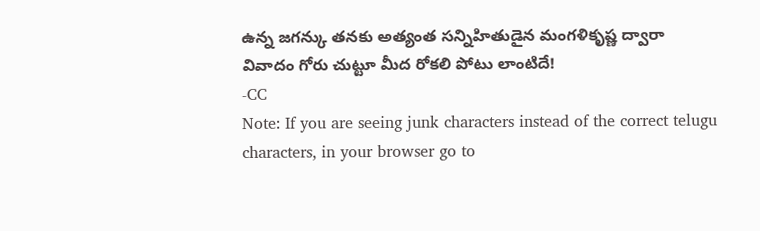ఉన్న జగన్కు తనకు అత్యంత సన్నిహితుడైన మంగళికృష్ణ ద్వారా వివాదం గోరు చుట్టూ మీద రోకలి పోటు లాంటిదే!
-CC
Note: If you are seeing junk characters instead of the correct telugu characters, in your browser go to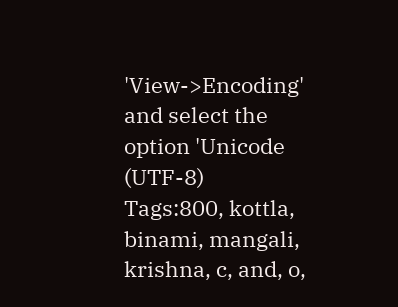'View->Encoding' and select the option 'Unicode (UTF-8)
Tags:800, kottla, binami, mangali, krishna, c, and, o,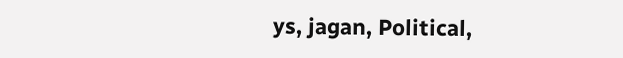ys, jagan, Political,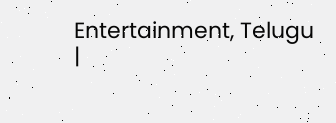Entertainment, Telugu
|